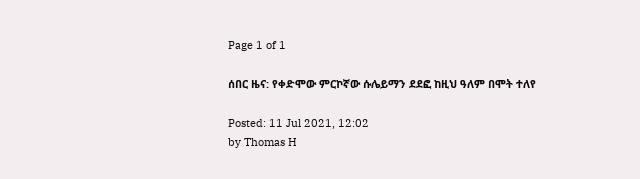Page 1 of 1

ሰበር ዜና: የቀድሞው ምርኮኛው ሱሌይማን ደደፎ ከዚህ ዓለም በሞት ተለየ

Posted: 11 Jul 2021, 12:02
by Thomas H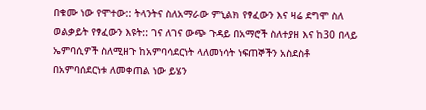በቁሙ ነው የሞተው:: ትላንትና ስለአማራው ምኒልክ የፃፈውን እና ዛሬ ደግሞ ስለ ወልቃይት የፃፈውን እዩት:: ገና ለገና ውጭ ጉዳይ በአማሮች ስለተያዘ እና ከ30 በላይ ኤምባሲዎች ስለሚዘጉ ከአምባሳደርነት ላለመነሳት ነፍጠኞችን አስደስቶ በአምባሰደርነቱ ለመቀጠል ነው ይሄን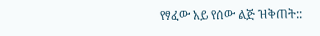የፃፈው አይ የሰው ልጅ ዝቅጠት::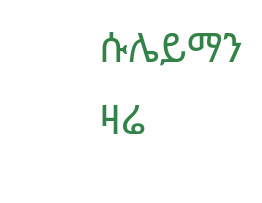ሱሌይማን ዛሬ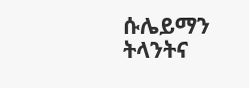ሱሌይማን ትላንትና